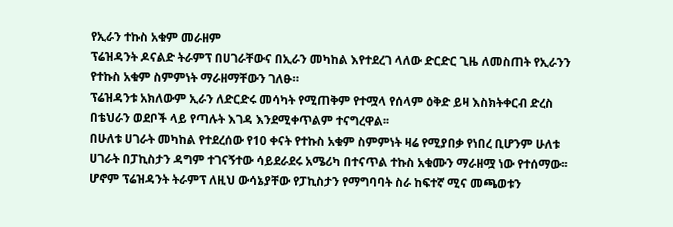የኢራን ተኩስ አቁም መራዘም
ፕሬዝዳንት ዶናልድ ትራምፕ በሀገራቸውና በኢራን መካከል እየተደረገ ላለው ድርድር ጊዜ ለመስጠት የኢራንን የተኩስ አቁም ስምምነት ማራዘማቸውን ገለፁ።
ፕሬዝዳንቱ አክለውም ኢራን ለድርድሩ መሳካት የሚጠቅም የተሟላ የሰላም ዕቅድ ይዛ እስክትቀርብ ድረስ በቴህራን ወደቦች ላይ የጣሉት እገዳ እንደሚቀጥልም ተናግረዋል፡፡
በሁለቱ ሀገራት መካከል የተደረሰው የ10 ቀናት የተኩስ አቁም ስምምነት ዛሬ የሚያበቃ የነበረ ቢሆንም ሁለቱ ሀገራት በፓኪስታን ዳግም ተገናኝተው ሳይደራደሩ አሜሪካ በተናጥል ተኩስ አቁሙን ማራዘሟ ነው የተሰማው፡፡
ሆኖም ፕሬዝዳንት ትራምፕ ለዚህ ውሳኔያቸው የፓኪስታን የማግባባት ስራ ከፍተኛ ሚና መጫወቱን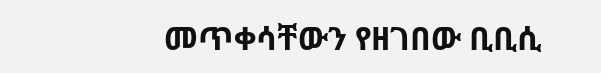መጥቀሳቸውን የዘገበው ቢቢሲ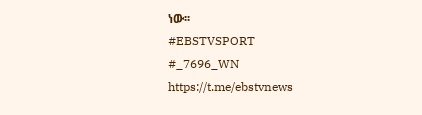ነው፡፡
#EBSTVSPORT
#_7696_WN
https://t.me/ebstvnews